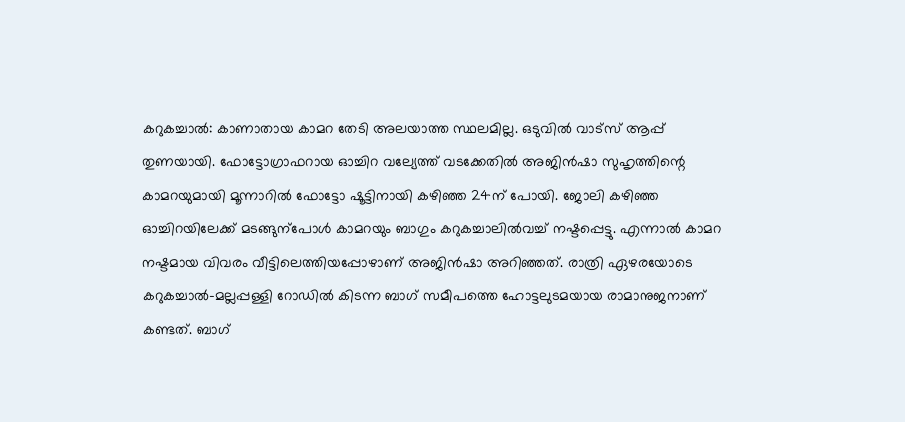കറുകച്ചാൽ: കാണാതായ കാമറ തേടി അലയാത്ത സ്ഥലമില്ല. ഒടുവിൽ വാട്സ് ആപ്പ് തുണയായി. ഫോട്ടോഗ്രാഫറായ ഓച്ചിറ വല്യേത്ത് വടക്കേതിൽ അജിൻഷാ സുഹൃത്തിന്റെ കാമറയുമായി മൂന്നാറിൽ ഫോട്ടോ ഷൂട്ടിനായി കഴിഞ്ഞ 24ന് പോയി. ജോലി കഴിഞ്ഞ ഓച്ചിറയിലേക്ക് മടങ്ങുന്പോൾ കാമറയും ബാഗും കറുകച്ചാലിൽവച്ച് നഷ്ടപ്പെട്ടു. എന്നാൽ കാമറ നഷ്ടമായ വിവരം വീട്ടിലെത്തിയപ്പോഴാണ് അജിൻഷാ അറിഞ്ഞത്. രാത്രി ഏഴരയോടെ കറുകച്ചാൽ-മല്ലപ്പള്ളി റോഡിൽ കിടന്ന ബാഗ് സമീപത്തെ ഹോട്ടലുടമയായ രാമാനുജനാണ് കണ്ടത്. ബാഗ്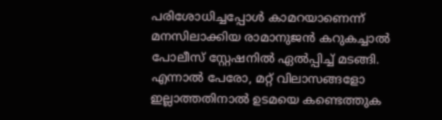പരിശോധിച്ചപ്പോൾ കാമറയാണെന്ന് മനസിലാക്കിയ രാമാനുജൻ കറുകച്ചാൽ പോലീസ് സ്റ്റേഷനിൽ ഏൽപ്പിച്ച് മടങ്ങി. എന്നാൽ പേരോ, മറ്റ് വിലാസങ്ങളോ ഇല്ലാത്തതിനാൽ ഉടമയെ കണ്ടെത്തുക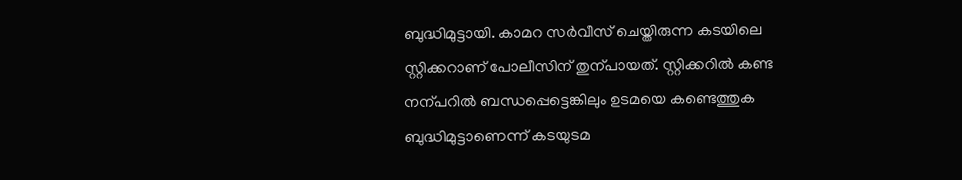ബുദ്ധിമുട്ടായി. കാമറ സർവീസ് ചെയ്തിരുന്ന കടയിലെ സ്റ്റിക്കറാണ് പോലീസിന് തുന്പായത്. സ്റ്റിക്കറിൽ കണ്ട നന്പറിൽ ബന്ധപ്പെട്ടെങ്കിലും ഉടമയെ കണ്ടെത്തുക ബുദ്ധിമുട്ടാണെന്ന് കടയുടമ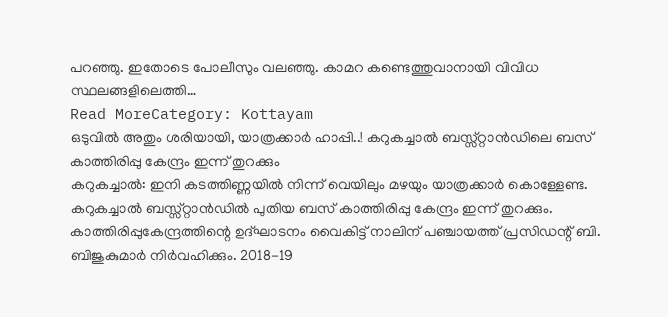പറഞ്ഞു. ഇതോടെ പോലീസും വലഞ്ഞു. കാമറ കണ്ടെത്തുവാനായി വിവിധ സ്ഥലങ്ങളിലെത്തി…
Read MoreCategory: Kottayam
ഒടുവിൽ അതും ശരിയായി, യാത്രക്കാർ ഹാപ്പി..! കറുകച്ചാൽ ബസ്സ്റ്റാൻഡിലെ ബസ് കാത്തിരിപ്പു കേന്ദ്രം ഇന്ന് തുറക്കും
കറുകച്ചാൽ: ഇനി കടത്തിണ്ണയിൽ നിന്ന് വെയിലും മഴയും യാത്രക്കാർ കൊള്ളേണ്ട. കറുകച്ചാൽ ബസ്സ്റ്റാൻഡിൽ പുതിയ ബസ് കാത്തിരിപ്പു കേന്ദ്രം ഇന്ന് തുറക്കും. കാത്തിരിപ്പുകേന്ദ്രത്തിന്റെ ഉദ്ഘാടനം വൈകിട്ട് നാലിന് പഞ്ചായത്ത് പ്രസിഡന്റ് ബി. ബിജുകുമാർ നിർവഹിക്കും. 2018-19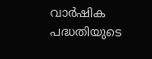വാർഷിക പദ്ധതിയുടെ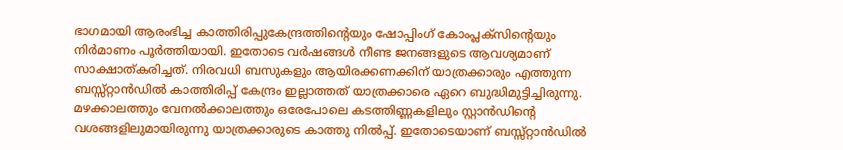ഭാഗമായി ആരംഭിച്ച കാത്തിരിപ്പുകേന്ദ്രത്തിന്റെയും ഷോപ്പിംഗ് കോംപ്ലക്സിന്റെയും നിർമാണം പൂർത്തിയായി. ഇതോടെ വർഷങ്ങൾ നീണ്ട ജനങ്ങളുടെ ആവശ്യമാണ് സാക്ഷാത്കരിച്ചത്. നിരവധി ബസുകളും ആയിരക്കണക്കിന് യാത്രക്കാരും എത്തുന്ന ബസ്സ്റ്റാൻഡിൽ കാത്തിരിപ്പ് കേന്ദ്രം ഇല്ലാത്തത് യാത്രക്കാരെ ഏറെ ബുദ്ധിമുട്ടിച്ചിരുന്നു. മഴക്കാലത്തും വേനൽക്കാലത്തും ഒരേപോലെ കടത്തിണ്ണകളിലും സ്റ്റാൻഡിന്റെ വശങ്ങളിലുമായിരുന്നു യാത്രക്കാരുടെ കാത്തു നിൽപ്പ്. ഇതോടെയാണ് ബസ്സ്റ്റാൻഡിൽ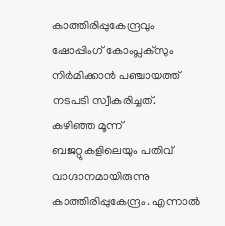കാത്തിരിപ്പുകേന്ദ്രവും ഷോപ്പിംഗ് കോംപ്ലക്സും നിർമിക്കാൻ പഞ്ചായത്ത് നടപടി സ്വീകരിച്ചത്. കഴിഞ്ഞ മൂന്ന് ബജറ്റുകളിലെയും പതിവ് വാഗ്ദാനമായിരുന്നു കാത്തിരിപ്പുകേന്ദ്രം. എന്നാൽ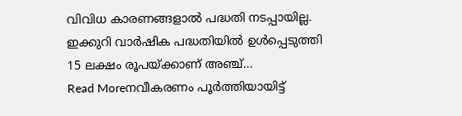വിവിധ കാരണങ്ങളാൽ പദ്ധതി നടപ്പായില്ല. ഇക്കുറി വാർഷിക പദ്ധതിയിൽ ഉൾപ്പെടുത്തി 15 ലക്ഷം രൂപയ്ക്കാണ് അഞ്ച്…
Read Moreനവീകരണം പൂർത്തിയായിട്ട്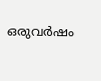ഒരുവർഷം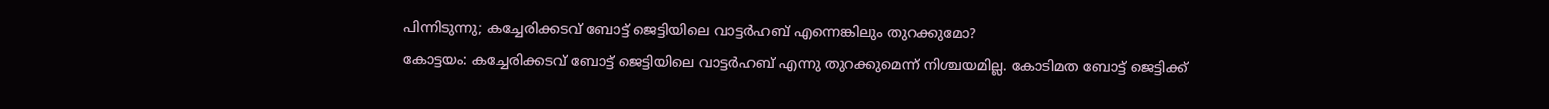പിന്നിടുന്നു; കച്ചേരിക്കടവ് ബോട്ട് ജെട്ടിയിലെ വാട്ടർഹബ് എന്നെങ്കിലും തുറക്കുമോ?
കോട്ടയം: കച്ചേരിക്കടവ് ബോട്ട് ജെട്ടിയിലെ വാട്ടർഹബ് എന്നു തുറക്കുമെന്ന് നിശ്ചയമില്ല. കോടിമത ബോട്ട് ജെട്ടിക്ക്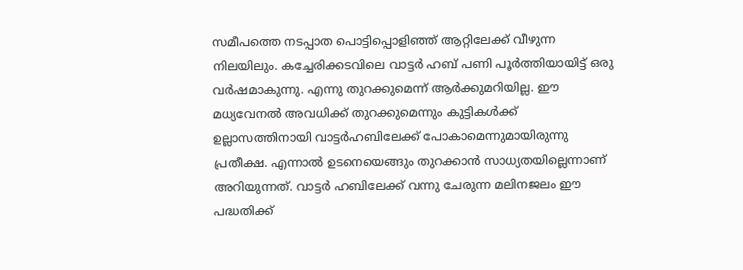സമീപത്തെ നടപ്പാത പൊട്ടിപ്പൊളിഞ്ഞ് ആറ്റിലേക്ക് വീഴുന്ന നിലയിലും. കച്ചേരിക്കടവിലെ വാട്ടർ ഹബ് പണി പൂർത്തിയായിട്ട് ഒരു വർഷമാകുന്നു. എന്നു തുറക്കുമെന്ന് ആർക്കുമറിയില്ല. ഈ മധ്യവേനൽ അവധിക്ക് തുറക്കുമെന്നും കുട്ടികൾക്ക് ഉല്ലാസത്തിനായി വാട്ടർഹബിലേക്ക് പോകാമെന്നുമായിരുന്നു പ്രതീക്ഷ. എന്നാൽ ഉടനെയെങ്ങും തുറക്കാൻ സാധ്യതയില്ലെന്നാണ് അറിയുന്നത്. വാട്ടർ ഹബിലേക്ക് വന്നു ചേരുന്ന മലിനജലം ഈ പദ്ധതിക്ക്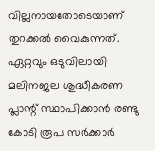വില്ലനായതോടെയാണ് തുറക്കൽ വൈകുന്നത്. ഏറ്റവും ഒടുവിലായി മലിനജല ശുദ്ധീകരണ പ്ലാന്റ് സ്ഥാപിക്കാൻ രണ്ടു കോടി രൂപ സർക്കാർ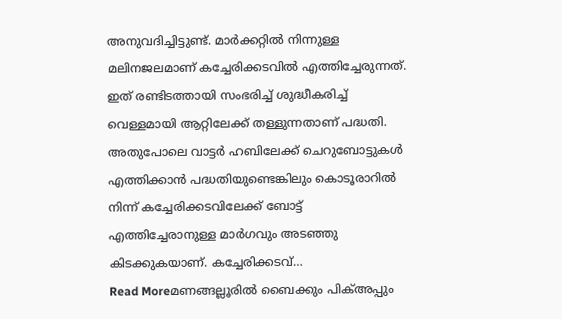അനുവദിച്ചിട്ടുണ്ട്. മാർക്കറ്റിൽ നിന്നുള്ള മലിനജലമാണ് കച്ചേരിക്കടവിൽ എത്തിച്ചേരുന്നത്. ഇത് രണ്ടിടത്തായി സംഭരിച്ച് ശുദ്ധീകരിച്ച് വെള്ളമായി ആറ്റിലേക്ക് തള്ളുന്നതാണ് പദ്ധതി. അതുപോലെ വാട്ടർ ഹബിലേക്ക് ചെറുബോട്ടുകൾ എത്തിക്കാൻ പദ്ധതിയുണ്ടെങ്കിലും കൊടൂരാറിൽ നിന്ന് കച്ചേരിക്കടവിലേക്ക് ബോട്ട് എത്തിച്ചേരാനുള്ള മാർഗവും അടഞ്ഞു കിടക്കുകയാണ്. കച്ചേരിക്കടവ്…
Read Moreമണങ്ങല്ലൂരിൽ ബൈക്കും പിക്അപ്പും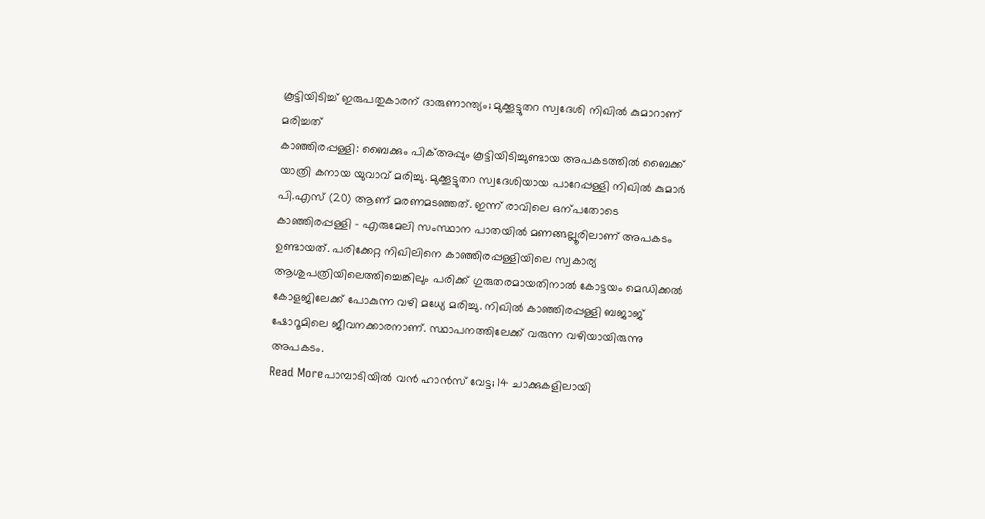കൂട്ടിയിടിച്ച് ഇരുപതുകാരന് ദാരുണാന്ത്യം; മുക്കൂട്ടുതറ സ്വദേശി നിഖിൽ കുമാറാണ് മരിച്ചത്
കാഞ്ഞിരപ്പള്ളി: ബൈക്കും പിക്അപ്പും കൂട്ടിയിടിച്ചുണ്ടായ അപകടത്തിൽ ബൈക്ക് യാത്രി കനായ യുവാവ് മരിച്ചു. മുക്കൂട്ടുതറ സ്വദേശിയായ പാറേപ്പള്ളി നിഖിൽ കുമാർ പി.എസ് (20) ആണ് മരണമടഞ്ഞത്. ഇന്ന് രാവിലെ ഒന്പതോടെ കാഞ്ഞിരപ്പള്ളി – എരുമേലി സംസ്ഥാന പാതയിൽ മണങ്ങല്ലൂരിലാണ് അപകടം ഉണ്ടായത്. പരിക്കേറ്റ നിഖിലിനെ കാഞ്ഞിരപ്പള്ളിയിലെ സ്വകാര്യ ആശുപത്രിയിലെത്തിച്ചെങ്കിലും പരിക്ക് ഗുരുതരമായതിനാൽ കോട്ടയം മെഡിക്കൽ കോളജിലേക്ക് പോകുന്ന വഴി മധ്യേ മരിച്ചു. നിഖിൽ കാഞ്ഞിരപ്പള്ളി ബജാജ് ഷോറൂമിലെ ജീവനക്കാരനാണ്. സ്ഥാപനത്തിലേക്ക് വരുന്ന വഴിയായിരുന്നു അപകടം.
Read Moreപാമ്പാടിയിൽ വൻ ഹാൻസ് വേട്ട; 14 ചാക്കുകളിലായി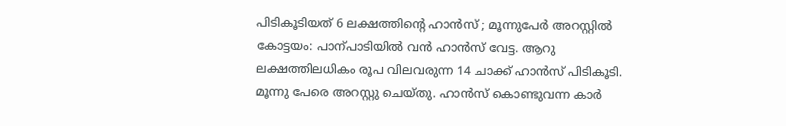പിടികൂടിയത് 6 ലക്ഷത്തിന്റെ ഹാൻസ് ; മൂന്നുപേർ അറസ്റ്റിൽ
കോട്ടയം: പാന്പാടിയിൽ വൻ ഹാൻസ് വേട്ട. ആറു ലക്ഷത്തിലധികം രൂപ വിലവരുന്ന 14 ചാക്ക് ഹാൻസ് പിടികൂടി. മൂന്നു പേരെ അറസ്റ്റു ചെയ്തു. ഹാൻസ് കൊണ്ടുവന്ന കാർ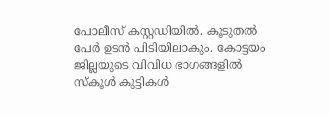പോലീസ് കസ്റ്റഡിയിൽ. കൂടുതൽ പേർ ഉടൻ പിടിയിലാകും. കോട്ടയം ജില്ലയുടെ വിവിധ ഭാഗങ്ങളിൽ സ്കൂൾ കുട്ടികൾ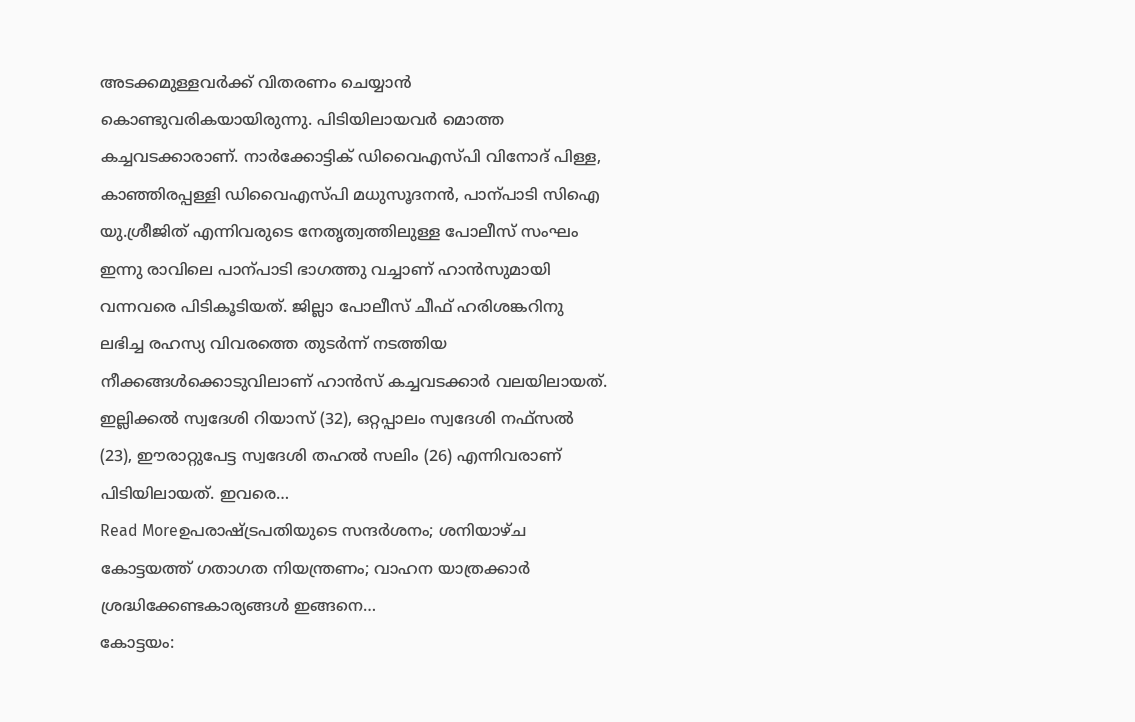അടക്കമുള്ളവർക്ക് വിതരണം ചെയ്യാൻ കൊണ്ടുവരികയായിരുന്നു. പിടിയിലായവർ മൊത്ത കച്ചവടക്കാരാണ്. നാർക്കോട്ടിക് ഡിവൈഎസ്പി വിനോദ് പിള്ള, കാഞ്ഞിരപ്പള്ളി ഡിവൈഎസ്പി മധുസൂദനൻ, പാന്പാടി സിഐ യു.ശ്രീജിത് എന്നിവരുടെ നേതൃത്വത്തിലുള്ള പോലീസ് സംഘം ഇന്നു രാവിലെ പാന്പാടി ഭാഗത്തു വച്ചാണ് ഹാൻസുമായി വന്നവരെ പിടികൂടിയത്. ജില്ലാ പോലീസ് ചീഫ് ഹരിശങ്കറിനു ലഭിച്ച രഹസ്യ വിവരത്തെ തുടർന്ന് നടത്തിയ നീക്കങ്ങൾക്കൊടുവിലാണ് ഹാൻസ് കച്ചവടക്കാർ വലയിലായത്. ഇല്ലിക്കൽ സ്വദേശി റിയാസ് (32), ഒറ്റപ്പാലം സ്വദേശി നഫ്സൽ (23), ഈരാറ്റുപേട്ട സ്വദേശി തഹൽ സലിം (26) എന്നിവരാണ് പിടിയിലായത്. ഇവരെ…
Read Moreഉപരാഷ്ട്രപതിയുടെ സന്ദർശനം; ശനിയാഴ്ച കോട്ടയത്ത് ഗതാഗത നിയന്ത്രണം; വാഹന യാത്രക്കാർ ശ്രദ്ധിക്കേണ്ടകാര്യങ്ങൾ ഇങ്ങനെ…
കോട്ടയം: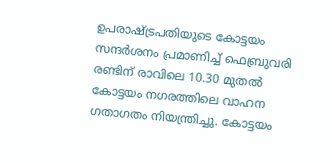ഉപരാഷ്ട്രപതിയുടെ കോട്ടയം സന്ദർശനം പ്രമാണിച്ച് ഫെബ്രുവരി രണ്ടിന് രാവിലെ 10.30 മുതൽ കോട്ടയം നഗരത്തിലെ വാഹന ഗതാഗതം നിയന്ത്രിച്ചു. കോട്ടയം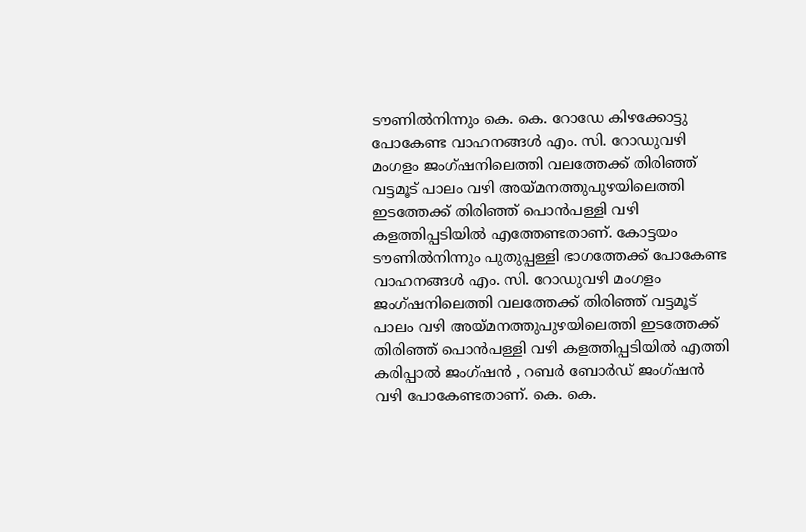ടൗണിൽനിന്നും കെ. കെ. റോഡേ കിഴക്കോട്ടു പോകേണ്ട വാഹനങ്ങൾ എം. സി. റോഡുവഴി മംഗളം ജംഗ്ഷനിലെത്തി വലത്തേക്ക് തിരിഞ്ഞ് വട്ടമൂട് പാലം വഴി അയ്മനത്തുപുഴയിലെത്തി ഇടത്തേക്ക് തിരിഞ്ഞ് പൊൻപള്ളി വഴി കളത്തിപ്പടിയിൽ എത്തേണ്ടതാണ്. കോട്ടയം ടൗണിൽനിന്നും പുതുപ്പള്ളി ഭാഗത്തേക്ക് പോകേണ്ട വാഹനങ്ങൾ എം. സി. റോഡുവഴി മംഗളം ജംഗ്ഷനിലെത്തി വലത്തേക്ക് തിരിഞ്ഞ് വട്ടമൂട് പാലം വഴി അയ്മനത്തുപുഴയിലെത്തി ഇടത്തേക്ക് തിരിഞ്ഞ് പൊൻപള്ളി വഴി കളത്തിപ്പടിയിൽ എത്തി കരിപ്പാൽ ജംഗ്ഷൻ , റബർ ബോർഡ് ജംഗ്ഷൻ വഴി പോകേണ്ടതാണ്. കെ. കെ.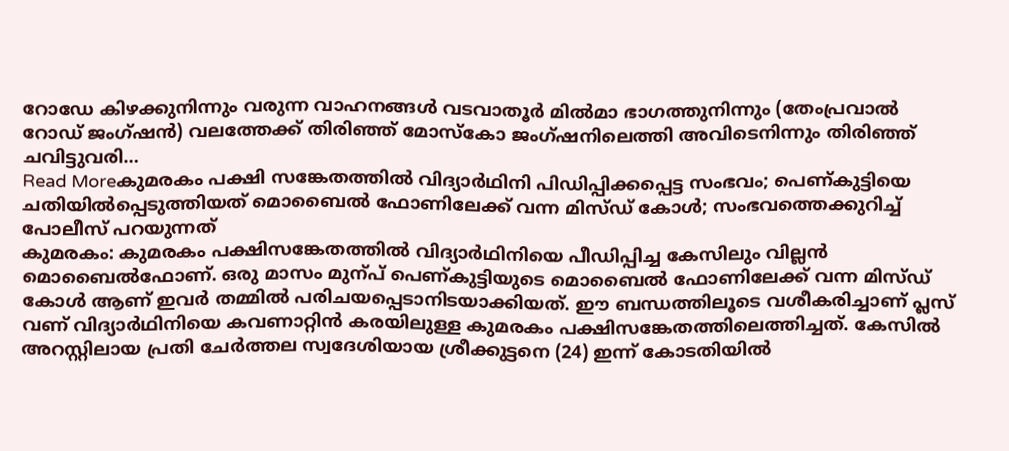റോഡേ കിഴക്കുനിന്നും വരുന്ന വാഹനങ്ങൾ വടവാതൂർ മിൽമാ ഭാഗത്തുനിന്നും (തേംപ്രവാൽ റോഡ് ജംഗ്ഷൻ) വലത്തേക്ക് തിരിഞ്ഞ് മോസ്കോ ജംഗ്ഷനിലെത്തി അവിടെനിന്നും തിരിഞ്ഞ് ചവിട്ടുവരി…
Read Moreകുമരകം പക്ഷി സങ്കേതത്തിൽ വിദ്യാർഥിനി പിഡിപ്പിക്കപ്പെട്ട സംഭവം; പെണ്കുട്ടിയെ ചതിയിൽപ്പെടുത്തിയത് മൊബൈൽ ഫോണിലേക്ക് വന്ന മിസ്ഡ് കോൾ; സംഭവത്തെക്കുറിച്ച് പോലീസ് പറയുന്നത്
കുമരകം: കുമരകം പക്ഷിസങ്കേതത്തിൽ വിദ്യാർഥിനിയെ പീഡിപ്പിച്ച കേസിലും വില്ലൻ മൊബൈൽഫോണ്. ഒരു മാസം മുന്പ് പെണ്കുട്ടിയുടെ മൊബൈൽ ഫോണിലേക്ക് വന്ന മിസ്ഡ് കോൾ ആണ് ഇവർ തമ്മിൽ പരിചയപ്പെടാനിടയാക്കിയത്. ഈ ബന്ധത്തിലൂടെ വശീകരിച്ചാണ് പ്ലസ് വണ് വിദ്യാർഥിനിയെ കവണാറ്റിൻ കരയിലുള്ള കുമരകം പക്ഷിസങ്കേതത്തിലെത്തിച്ചത്. കേസിൽ അറസ്റ്റിലായ പ്രതി ചേർത്തല സ്വദേശിയായ ശ്രീക്കുട്ടനെ (24) ഇന്ന് കോടതിയിൽ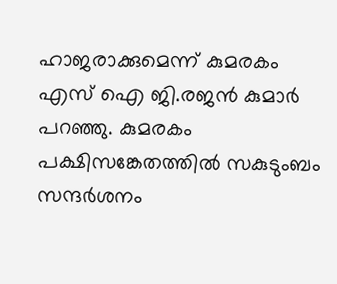ഹാജരാക്കുമെന്ന് കുമരകം എസ് ഐ ജി.രജൻ കുമാർ പറഞ്ഞു. കുമരകം പക്ഷിസങ്കേതത്തിൽ സകുടുംബം സന്ദർശനം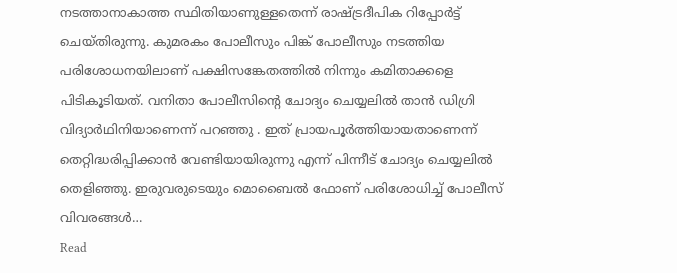നടത്താനാകാത്ത സ്ഥിതിയാണുള്ളതെന്ന് രാഷ്ട്രദീപിക റിപ്പോർട്ട് ചെയ്തിരുന്നു. കുമരകം പോലീസും പിങ്ക് പോലീസും നടത്തിയ പരിശോധനയിലാണ് പക്ഷിസങ്കേതത്തിൽ നിന്നും കമിതാക്കളെ പിടികൂടിയത്. വനിതാ പോലീസിന്റെ ചോദ്യം ചെയ്യലിൽ താൻ ഡിഗ്രി വിദ്യാർഥിനിയാണെന്ന് പറഞ്ഞു . ഇത് പ്രായപൂർത്തിയായതാണെന്ന് തെറ്റിദ്ധരിപ്പിക്കാൻ വേണ്ടിയായിരുന്നു എന്ന് പിന്നീട് ചോദ്യം ചെയ്യലിൽ തെളിഞ്ഞു. ഇരുവരുടെയും മൊബൈൽ ഫോണ് പരിശോധിച്ച് പോലീസ് വിവരങ്ങൾ…
Read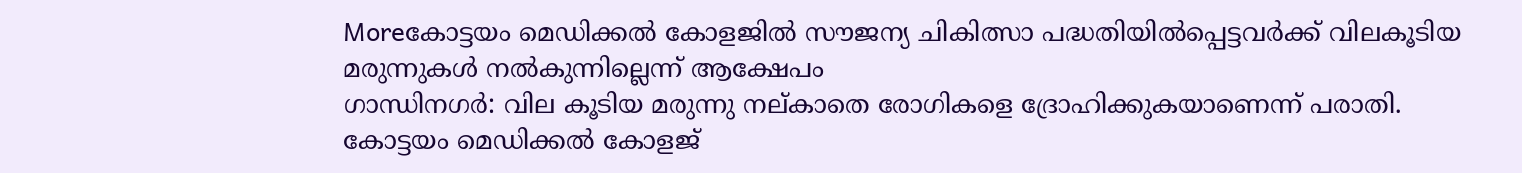Moreകോട്ടയം മെഡിക്കൽ കോളജിൽ സൗജന്യ ചികിത്സാ പദ്ധതിയിൽപ്പെട്ടവർക്ക് വിലകൂടിയ മരുന്നുകൾ നൽകുന്നില്ലെന്ന് ആക്ഷേപം
ഗാന്ധിനഗർ: വില കൂടിയ മരുന്നു നല്കാതെ രോഗികളെ ദ്രോഹിക്കുകയാണെന്ന് പരാതി. കോട്ടയം മെഡിക്കൽ കോളജ്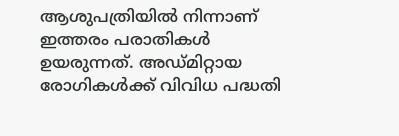ആശുപത്രിയിൽ നിന്നാണ് ഇത്തരം പരാതികൾ ഉയരുന്നത്. അഡ്മിറ്റായ രോഗികൾക്ക് വിവിധ പദ്ധതി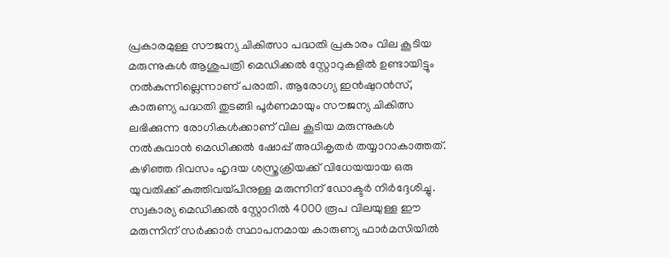പ്രകാരമുള്ള സൗജന്യ ചികിത്സാ പദ്ധതി പ്രകാരം വില കൂടിയ മരുന്നുകൾ ആശുപത്രി മെഡിക്കൽ സ്റ്റോറുകളിൽ ഉണ്ടായിട്ടും നൽകുന്നില്ലെന്നാണ് പരാതി. ആരോഗ്യ ഇൻഷുറൻസ്, കാരുണ്യ പദ്ധതി തുടങ്ങി പൂർണമായും സൗജന്യ ചികിത്സ ലഭിക്കുന്ന രോഗികൾക്കാണ് വില കൂടിയ മരുന്നുകൾ നൽകുവാൻ മെഡിക്കൽ ഷോപ്പ് അധികൃതർ തയ്യാറാകാത്തത്. കഴിഞ്ഞ ദിവസം ഹൃദയ ശസ്ത്രക്രിയക്ക് വിധേയയായ ഒരു യുവതിക്ക് കുത്തിവയ്പിനുള്ള മരുന്നിന് ഡോക്ടർ നിർദ്ദേശിച്ചു. സ്വകാര്യ മെഡിക്കൽ സ്റ്റോറിൽ 4000 രൂപ വിലയുള്ള ഈ മരുന്നിന് സർക്കാർ സ്ഥാപനമായ കാരുണ്യ ഫാർമസിയിൽ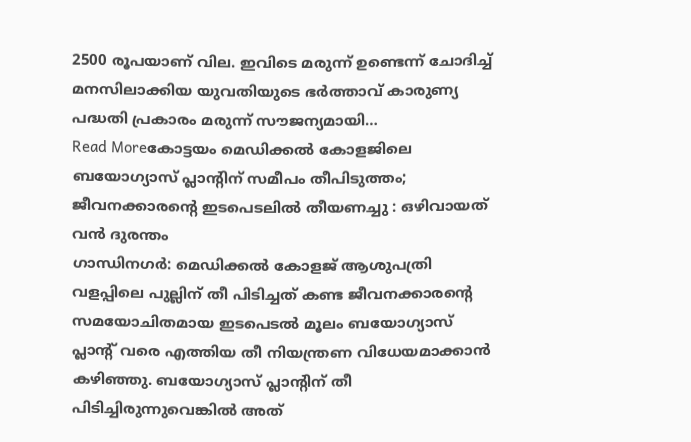2500 രൂപയാണ് വില. ഇവിടെ മരുന്ന് ഉണ്ടെന്ന് ചോദിച്ച് മനസിലാക്കിയ യുവതിയുടെ ഭർത്താവ് കാരുണ്യ പദ്ധതി പ്രകാരം മരുന്ന് സൗജന്യമായി…
Read Moreകോട്ടയം മെഡിക്കൽ കോളജിലെ ബയോഗ്യാസ് പ്ലാന്റിന് സമീപം തീപിടുത്തം; ജീവനക്കാരന്റെ ഇടപെടലിൽ തീയണച്ചു : ഒഴിവായത് വൻ ദുരന്തം
ഗാന്ധിനഗർ: മെഡിക്കൽ കോളജ് ആശുപത്രി വളപ്പിലെ പുല്ലിന് തീ പിടിച്ചത് കണ്ട ജീവനക്കാരന്റെ സമയോചിതമായ ഇടപെടൽ മൂലം ബയോഗ്യാസ് പ്ലാന്റ് വരെ എത്തിയ തീ നിയന്ത്രണ വിധേയമാക്കാൻ കഴിഞ്ഞു. ബയോഗ്യാസ് പ്ലാന്റിന് തീ പിടിച്ചിരുന്നുവെങ്കിൽ അത്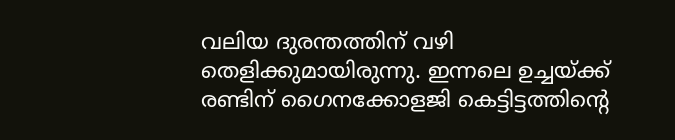വലിയ ദുരന്തത്തിന് വഴി തെളിക്കുമായിരുന്നു. ഇന്നലെ ഉച്ചയ്ക്ക് രണ്ടിന് ഗൈനക്കോളജി കെട്ടിട്ടത്തിന്റെ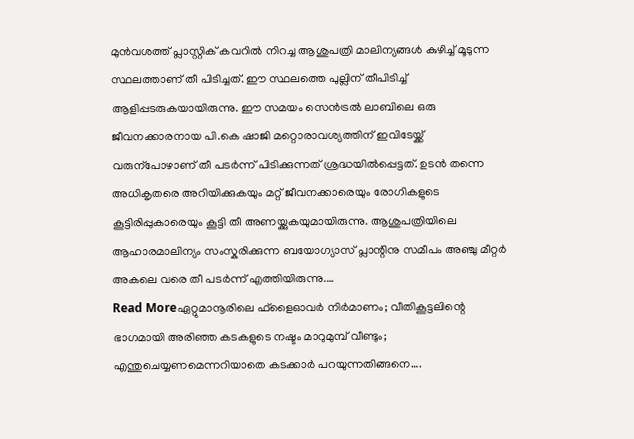മുൻവശത്ത് പ്ലാസ്റ്റിക് കവറിൽ നിറച്ച ആശുപത്രി മാലിന്യങ്ങൾ കുഴിച്ച് മൂടുന്ന സ്ഥലത്താണ് തീ പിടിച്ചത്. ഈ സ്ഥലത്തെ പുല്ലിന് തീപിടിച്ച് ആളിപ്പടരുകയായിരുന്നു. ഈ സമയം സെൻട്രൽ ലാബിലെ ഒരു ജീവനക്കാരനായ പി.കെ ഷാജി മറ്റൊരാവശ്യത്തിന് ഇവിടേയ്ക്ക് വരുന്പോഴാണ് തീ പടർന്ന് പിടിക്കുന്നത് ശ്രദ്ധയിൽപ്പെട്ടത്. ഉടൻ തന്നെ അധികൃതരെ അറിയിക്കുകയും മറ്റ് ജീവനക്കാരെയും രോഗികളുടെ കൂട്ടിരിപ്പുകാരെയും കൂട്ടി തീ അണയ്ക്കുകയുമായിരുന്നു. ആശുപത്രിയിലെ ആഹാരമാലിന്യം സംസ്കരിക്കുന്ന ബയോഗ്യാസ് പ്ലാന്റിനു സമീപം അഞ്ചു മീറ്റർ അകലെ വരെ തീ പടർന്ന് എത്തിയിരുന്നു.…
Read Moreഏറ്റുമാനൂരിലെ ഫ്ളൈഓവർ നിർമാണം; വീതികൂട്ടലിന്റെ ഭാഗമായി അരിഞ്ഞ കടകളുടെ നഷ്ടം മാറുമുമ്പ് വീണ്ടും; എന്തുചെയ്യണമെന്നറിയാതെ കടക്കാർ പറയുന്നതിങ്ങനെ….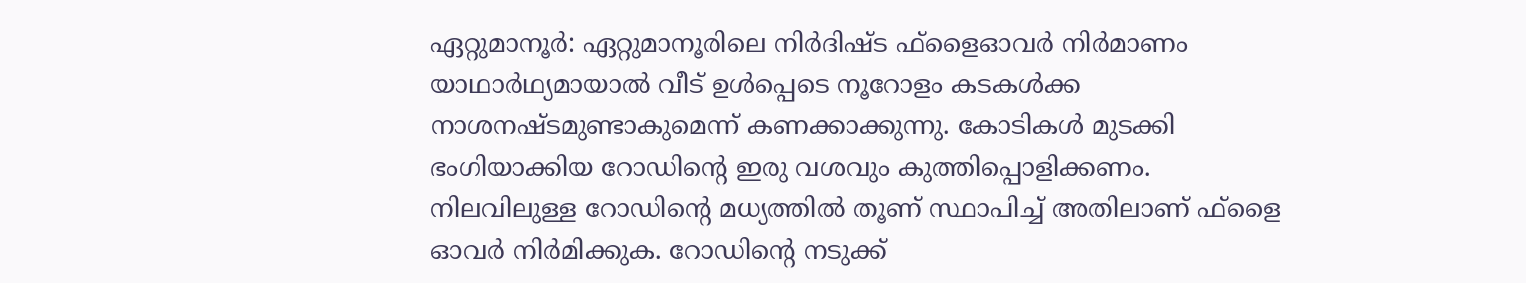ഏറ്റുമാനൂർ: ഏറ്റുമാനൂരിലെ നിർദിഷ്ട ഫ്ളൈഓവർ നിർമാണം യാഥാർഥ്യമായാൽ വീട് ഉൾപ്പെടെ നൂറോളം കടകൾക്ക നാശനഷ്ടമുണ്ടാകുമെന്ന് കണക്കാക്കുന്നു. കോടികൾ മുടക്കി ഭംഗിയാക്കിയ റോഡിന്റെ ഇരു വശവും കുത്തിപ്പൊളിക്കണം. നിലവിലുള്ള റോഡിന്റെ മധ്യത്തിൽ തൂണ് സ്ഥാപിച്ച് അതിലാണ് ഫ്ളൈ ഓവർ നിർമിക്കുക. റോഡിന്റെ നടുക്ക്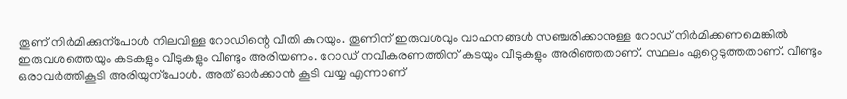തൂണ് നിർമിക്കുന്പോൾ നിലവിള്ള റോഡിന്റെ വീതി കുറയും. തൂണിന് ഇരുവശവും വാഹനങ്ങൾ സഞ്ചരിക്കാനുള്ള റോഡ് നിർമിക്കണമെങ്കിൽ ഇരുവശത്തെയും കടകളും വീടുകളും വീണ്ടും അരിയണം. റോഡ് നവീകരണത്തിന് കടയും വീടുകളും അരിഞ്ഞതാണ്. സ്ഥലം ഏറ്റെടുത്തതാണ്. വീണ്ടും ഒരാവർത്തികൂടി അരിയുന്പോൾ. അത് ഓർക്കാൻ കൂടി വയ്യ എന്നാണ്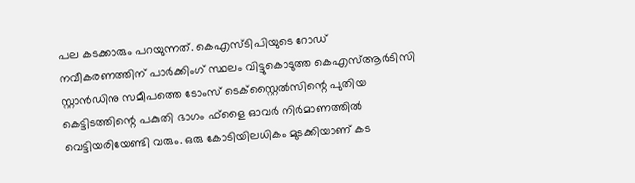പല കടക്കാരും പറയുന്നത്. കെഎസ്ടിപിയുടെ റോഡ് നവീകരണത്തിന് പാർക്കിംഗ് സ്ഥലം വിട്ടുകൊടുത്ത കെഎസ്ആർടിസി സ്റ്റാൻഡിനു സമീപത്തെ ടോംസ് ടെക്സ്റ്റൈൽസിന്റെ പുതിയ കെട്ടിടത്തിന്റെ പകുതി ഭാഗം ഫ്ളൈ ഓവർ നിർമാണത്തിൽ വെട്ടിയരിയേണ്ടി വരും. ഒരു കോടിയിലധികം മുടക്കിയാണ് കട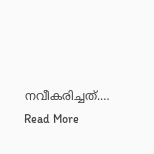നവീകരിച്ചത്.…
Read More